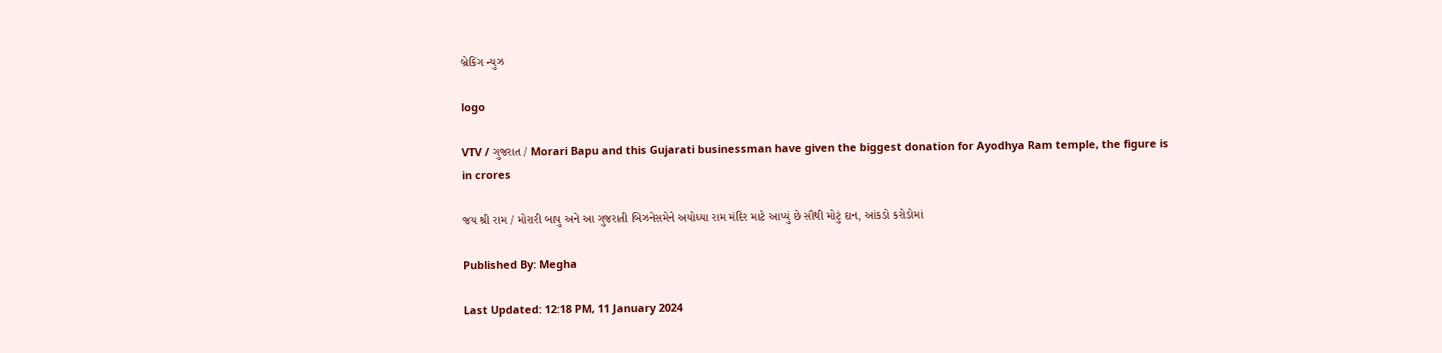બ્રેકિંગ ન્યુઝ

logo

VTV / ગુજરાત / Morari Bapu and this Gujarati businessman have given the biggest donation for Ayodhya Ram temple, the figure is in crores

જય શ્રી રામ / મોરારી બાપુ અને આ ગુજરાતી બિઝનેસમેને અયોધ્યા રામ મંદિર માટે આપ્યું છે સૌથી મોટું દાન, આંકડો કરોડોમાં

Published By: Megha

Last Updated: 12:18 PM, 11 January 2024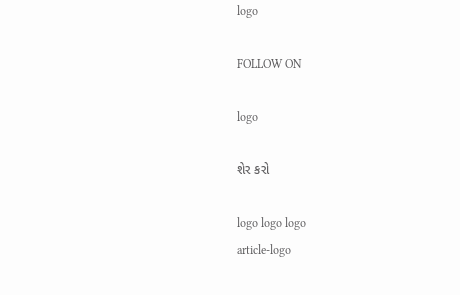logo

FOLLOW ON

logo

શેર કરો

logo logo logo
article-logo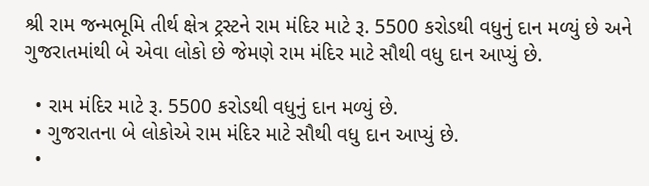શ્રી રામ જન્મભૂમિ તીર્થ ક્ષેત્ર ટ્રસ્ટને રામ મંદિર માટે રૂ. 5500 કરોડથી વધુનું દાન મળ્યું છે અને ગુજરાતમાંથી બે એવા લોકો છે જેમણે રામ મંદિર માટે સૌથી વધુ દાન આપ્યું છે.

  • રામ મંદિર માટે રૂ. 5500 કરોડથી વધુનું દાન મળ્યું છે.
  • ગુજરાતના બે લોકોએ રામ મંદિર માટે સૌથી વધુ દાન આપ્યું છે.
  •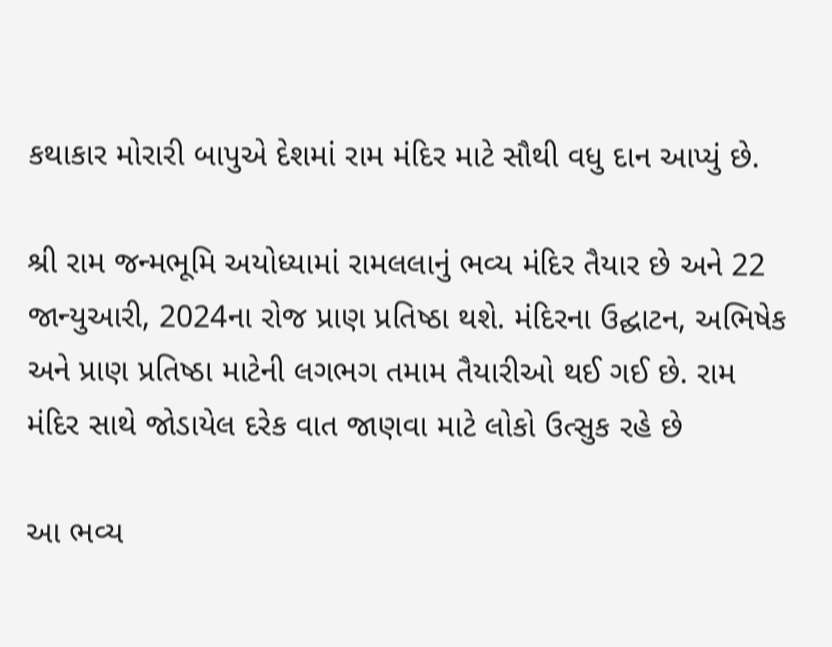કથાકાર મોરારી બાપુએ દેશમાં રામ મંદિર માટે સૌથી વધુ દાન આપ્યું છે.

શ્રી રામ જન્મભૂમિ અયોધ્યામાં રામલલાનું ભવ્ય મંદિર તૈયાર છે અને 22 જાન્યુઆરી, 2024ના રોજ પ્રાણ પ્રતિષ્ઠા થશે. મંદિરના ઉદ્ઘાટન, અભિષેક અને પ્રાણ પ્રતિષ્ઠા માટેની લગભગ તમામ તૈયારીઓ થઈ ગઈ છે. રામ મંદિર સાથે જોડાયેલ દરેક વાત જાણવા માટે લોકો ઉત્સુક રહે છે

આ ભવ્ય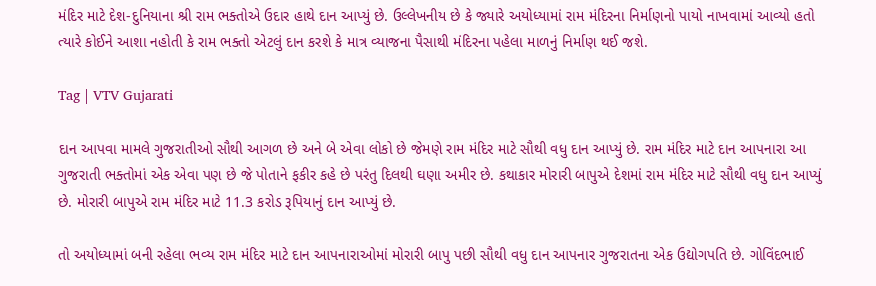મંદિર માટે દેશ-દુનિયાના શ્રી રામ ભક્તોએ ઉદાર હાથે દાન આપ્યું છે. ઉલ્લેખનીય છે કે જ્યારે અયોધ્યામાં રામ મંદિરના નિર્માણનો પાયો નાખવામાં આવ્યો હતો ત્યારે કોઈને આશા નહોતી કે રામ ભક્તો એટલું દાન કરશે કે માત્ર વ્યાજના પૈસાથી મંદિરના પહેલા માળનું નિર્માણ થઈ જશે.

Tag | VTV Gujarati

દાન આપવા મામલે ગુજરાતીઓ સૌથી આગળ છે અને બે એવા લોકો છે જેમણે રામ મંદિર માટે સૌથી વધુ દાન આપ્યું છે. રામ મંદિર માટે દાન આપનારા આ ગુજરાતી ભક્તોમાં એક એવા પણ છે જે પોતાને ફકીર કહે છે પરંતુ દિલથી ઘણા અમીર છે. કથાકાર મોરારી બાપુએ દેશમાં રામ મંદિર માટે સૌથી વધુ દાન આપ્યું છે. મોરારી બાપુએ રામ મંદિર માટે 11.3 કરોડ રૂપિયાનું દાન આપ્યું છે.

તો અયોધ્યામાં બની રહેલા ભવ્ય રામ મંદિર માટે દાન આપનારાઓમાં મોરારી બાપુ પછી સૌથી વધુ દાન આપનાર ગુજરાતના એક ઉદ્યોગપતિ છે. ગોવિંદભાઈ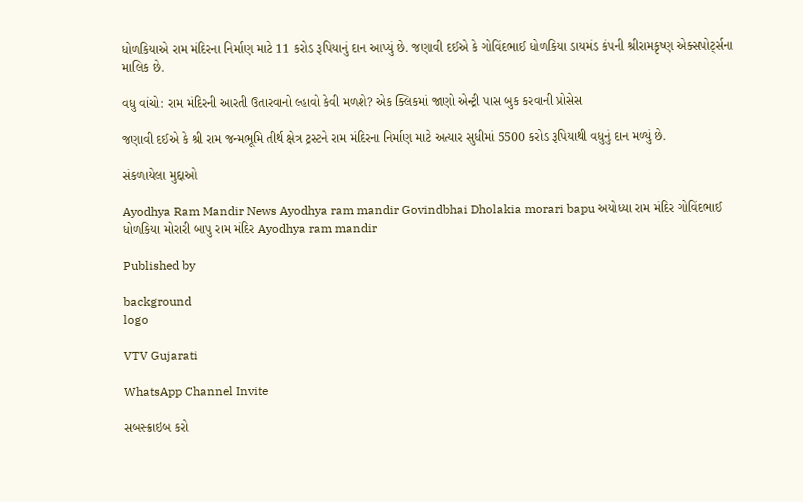ધોળકિયાએ રામ મંદિરના નિર્માણ માટે 11 કરોડ રૂપિયાનું દાન આપ્યું છે. જણાવી દઈએ કે ગોવિંદભાઈ ધોળકિયા ડાયમંડ કંપની શ્રીરામકૃષ્ણ એક્સપોર્ટ્સના માલિક છે.

વધુ વાંચો: રામ મંદિરની આરતી ઉતારવાનો લ્હાવો કેવી મળશે? એક ક્લિકમાં જાણો એન્ટ્રી પાસ બુક કરવાની પ્રોસેસ

જણાવી દઈએ કે શ્રી રામ જન્મભૂમિ તીર્થ ક્ષેત્ર ટ્રસ્ટને રામ મંદિરના નિર્માણ માટે અત્યાર સુધીમાં 5500 કરોડ રૂપિયાથી વધુનું દાન મળ્યું છે.

સંકળાયેલા મુદ્દાઓ

Ayodhya Ram Mandir News Ayodhya ram mandir Govindbhai Dholakia morari bapu અયોધ્યા રામ મંદિર ગોવિંદભાઈ ધોળકિયા મોરારી બાપુ રામ મંદિર Ayodhya ram mandir

Published by

background
logo

VTV Gujarati

WhatsApp Channel Invite

સબસ્ક્રાઇબ કરો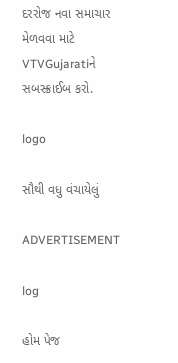દરરોજ નવા સમાચાર મેળવવા માટે VTVGujaratiને સબસ્ક્રાઈબ કરો.

logo

સૌથી વધુ વંચાયેલું

ADVERTISEMENT

log

હોમ પેજ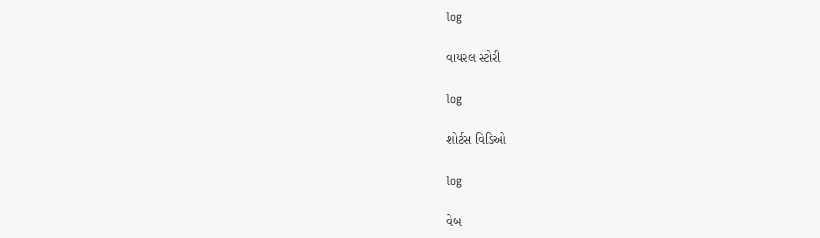log

વાયરલ સ્ટોરી

log

શોર્ટસ વિડિઓ

log

વેબ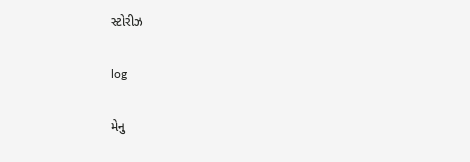સ્ટોરીઝ

log

મેનુ